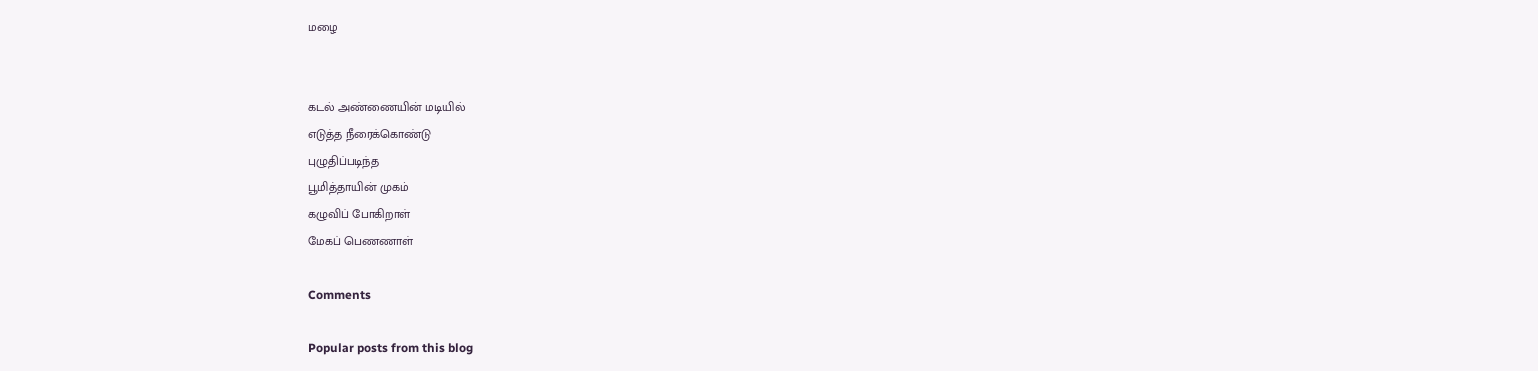மழை


கடல் அண்ணையின் மடியில்
எடுத்த நீரைக்கொண்டு
புழுதிப்படிந்த
பூமித்தாயின் முகம்
கழுவிப் போகிறாள்
மேகப் பெணணாள்

Comments

Popular posts from this blog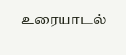உரையாடல்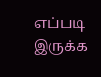எப்படி இருக்க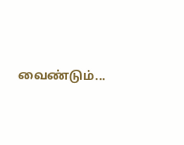வைண்டும்...